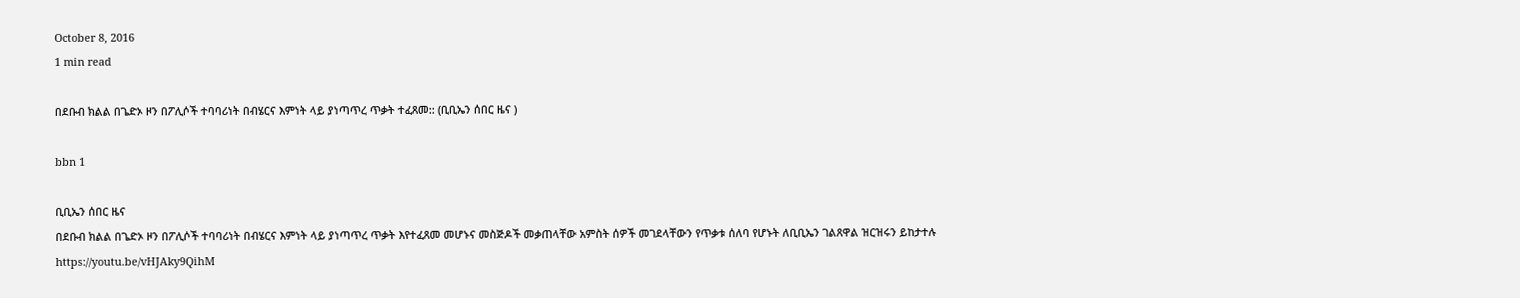October 8, 2016
1 min read

በደቡብ ክልል በጌድኦ ዞን በፖሊሶች ተባባሪነት በብሄርና እምነት ላይ ያነጣጥረ ጥቃት ተፈጸመ:: (ቢቢኤን ሰበር ዜና )

bbn 1

ቢቢኤን ሰበር ዜና
በደቡብ ክልል በጌድኦ ዞን በፖሊሶች ተባባሪነት በብሄርና እምነት ላይ ያነጣጥረ ጥቃት እየተፈጸመ መሆኑና መስጅዶች መቃጠላቸው አምስት ሰዎች መገደላቸውን የጥቃቱ ሰለባ የሆኑት ለቢቢኤን ገልጸዋል ዝርዝሩን ይከታተሉ
https://youtu.be/vHJAky9QihM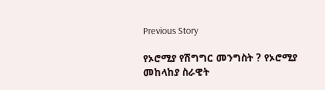Previous Story

የኦሮሚያ የሽግግር መንግስት ? የኦሮሚያ መከላከያ ስራዊት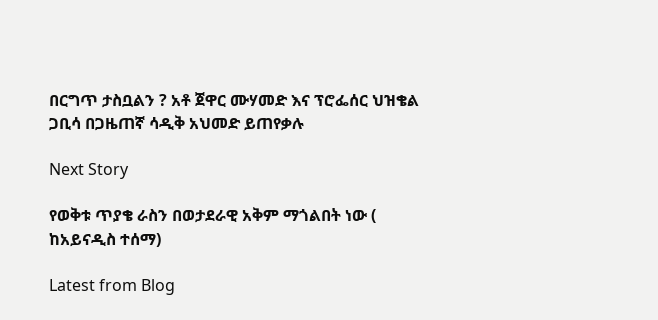በርግጥ ታስቧልን ? አቶ ጀዋር ሙሃመድ እና ፕሮፌሰር ህዝቄል ጋቢሳ በጋዜጠኛ ሳዲቅ አህመድ ይጠየቃሉ

Next Story

የወቅቱ ጥያቄ ራስን በወታደራዊ አቅም ማጎልበት ነው ( ከአይናዲስ ተሰማ)

Latest from Blog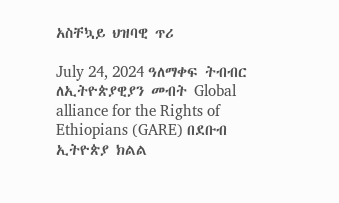አስቸኳይ ህዝባዊ ጥሪ

July 24, 2024 ዓለማቀፍ ትብብር ለኢትዮጵያዊያን መብት Global alliance for the Rights of Ethiopians (GARE) በደቡብ ኢትዮጵያ ክልል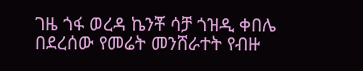ገዜ ጎፋ ወረዳ ኬንቾ ሳቻ ጎዝዲ ቀበሌ በደረሰው የመሬት መንሸራተት የብዙ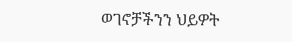ወገኖቻችንን ህይዎት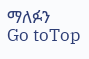ማለፉን
Go toTop